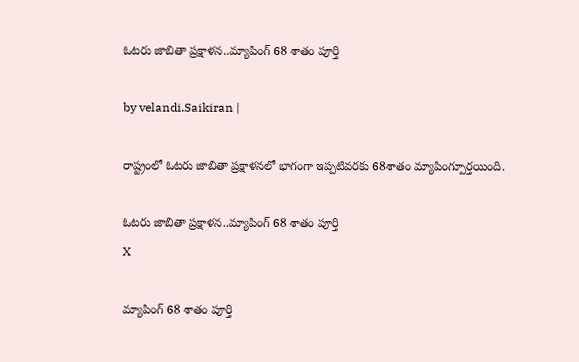ఓటరు జాబితా ప్రక్షాళన..మ్యాపింగ్ 68 శాతం పూర్తి

by velandi.Saikiran |

రాష్ట్రంలో ఓటరు జాబితా ప్రక్షాళనలో భాగంగా ఇప్పటివరకు 68శాతం మ్యాపింగ్పూర్తయింది.

ఓటరు జాబితా ప్రక్షాళన..మ్యాపింగ్ 68 శాతం పూర్తి
X

మ్యాపింగ్ 68 శాతం పూర్తి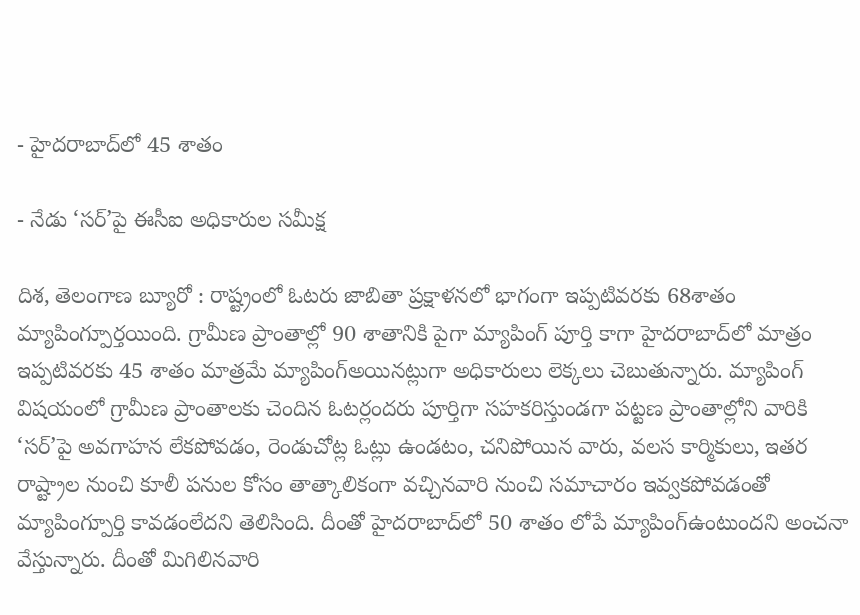- హైదరాబాద్‌లో 45 శాతం

- నేడు ‘సర్’పై ఈసీఐ అధికారుల సమీక్ష

దిశ, తెలంగాణ బ్యూరో : రాష్ట్రంలో ఓటరు జాబితా ప్రక్షాళనలో భాగంగా ఇప్పటివరకు 68శాతం మ్యాపింగ్పూర్తయింది. గ్రామీణ ప్రాంతాల్లో 90 శాతానికి పైగా మ్యాపింగ్ పూర్తి కాగా హైదరాబాద్‌లో మాత్రం ఇప్పటివరకు 45 శాతం మాత్రమే మ్యాపింగ్అయినట్లుగా అధికారులు లెక్కలు చెబుతున్నారు. మ్యాపింగ్ విషయంలో గ్రామీణ ప్రాంతాలకు చెందిన ఓటర్లందరు పూర్తిగా సహకరిస్తుండగా పట్టణ ప్రాంతాల్లోని వారికి ‘సర్‌’పై అవగాహన లేకపోవడం, రెండుచోట్ల ఓట్లు ఉండటం, చనిపోయిన వారు, వలస కార్మికులు, ఇతర రాష్ట్రాల నుంచి కూలీ పనుల కోసం తాత్కాలికంగా వచ్చినవారి నుంచి సమాచారం ఇవ్వకపోవడంతో మ్యాపింగ్పూర్తి కావడంలేదని తెలిసింది. దీంతో హైదరాబాద్‌లో 50 శాతం లోపే మ్యాపింగ్ఉంటుందని అంచనా వేస్తున్నారు. దీంతో మిగిలినవారి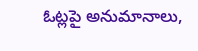ఓట్లపై అనుమానాలు,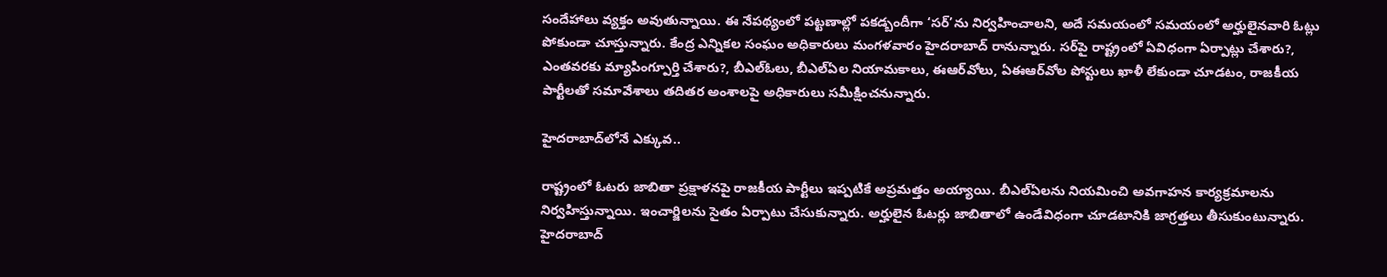సందేహాలు వ్యక్తం అవుతున్నాయి. ఈ నేపథ్యంలో పట్టణాల్లో పకడ్బందీగా ‘సర్‌’ను నిర్వహించాలని, అదే సమయంలో సమయంలో అర్హులైనవారి ఓట్లు పోకుండా చూస్తున్నారు. కేంద్ర ఎన్నికల సంఘం అధికారులు మంగళవారం హైదరాబాద్ రానున్నారు. సర్‌పై రాష్ట్రంలో ఏవిధంగా ఏర్పాట్లు చేశారు?, ఎంతవరకు మ్యాపింగ్పూర్తి చేశారు?, బీఎల్‌ఓలు, బీఎల్ఏల నియామకాలు, ఈఆర్‌వోలు, ఏఈఆర్‌వోల పోస్టులు ఖాళీ లేకుండా చూడటం, రాజకీయ పార్టీలతో సమావేశాలు తదితర అంశాలపై అధికారులు సమీక్షించనున్నారు.

హైదరాబాద్‌లోనే ఎక్కువ..

రాష్ట్రంలో ఓటరు జాబితా ప్రక్షాళనపై రాజకీయ పార్టీలు ఇప్పటికే అప్రమత్తం అయ్యాయి. బీఎల్‌ఏలను నియమించి అవగాహన కార్యక్రమాలను నిర్వహిస్తున్నాయి. ఇంచార్జిలను సైతం ఏర్పాటు చేసుకున్నారు. అర్హులైన ఓటర్లు జాబితాలో ఉండేవిధంగా చూడటానికి జాగ్రత్తలు తీసుకుంటున్నారు. హైదరాబాద్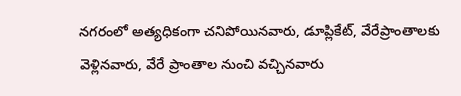నగరంలో అత్యధికంగా చనిపోయినవారు, డూప్లికేట్, వేరేప్రాంతాలకు వెళ్లినవారు, వేరే ప్రాంతాల నుంచి వచ్చినవారు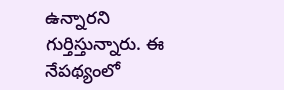ఉన్నారని గుర్తిస్తున్నారు. ఈ నేపథ్యంలో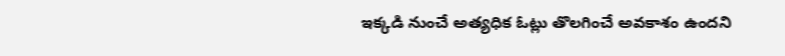ఇక్కడి నుంచే అత్యధిక ఓట్లు తొలగించే అవకాశం ఉందని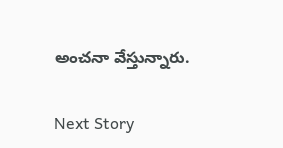అంచనా వేస్తున్నారు.

Next Story